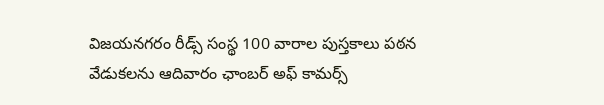విజయనగరం రీడ్స్ సంస్థ 100 వారాల పుస్తకాలు పఠన వేడుకలను ఆదివారం ఛాంబర్ అఫ్ కామర్స్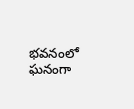భవనంలో ఘనంగా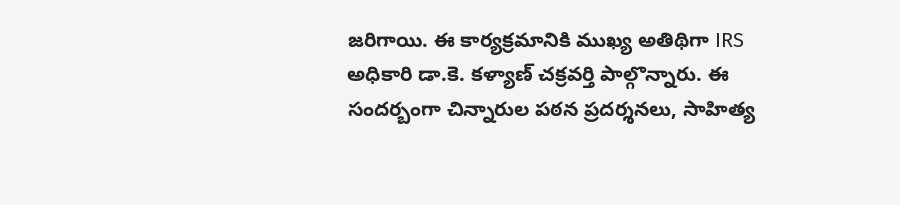జరిగాయి. ఈ కార్యక్రమానికి ముఖ్య అతిథిగా IRS అధికారి డా.కె. కళ్యాణ్ చక్రవర్తి పాల్గొన్నారు. ఈ సందర్బంగా చిన్నారుల పఠన ప్రదర్శనలు, సాహిత్య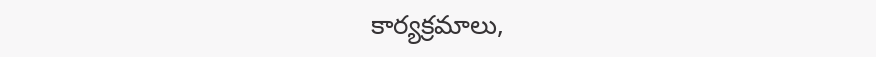కార్యక్రమాలు,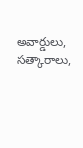అవార్డులు, సత్కారాలు,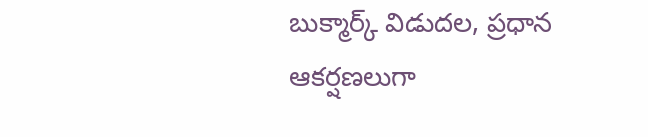బుక్మార్క్ విడుదల, ప్రధాన ఆకర్షణలుగా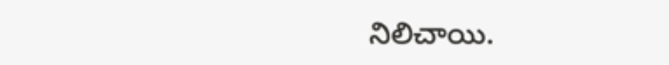నిలిచాయి.